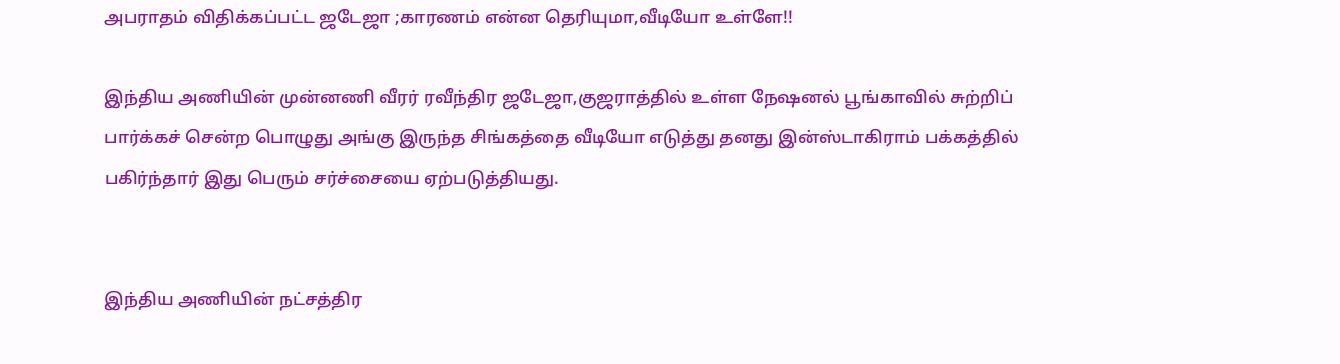அபராதம் விதிக்கப்பட்ட ஜடேஜா ;காரணம் என்ன தெரியுமா,வீடியோ உள்ளே!!

இந்திய அணியின் முன்னணி வீரர் ரவீந்திர ஜடேஜா,குஜராத்தில் உள்ள நேஷனல் பூங்காவில் சுற்றிப் பார்க்கச் சென்ற பொழுது அங்கு இருந்த சிங்கத்தை வீடியோ எடுத்து தனது இன்ஸ்டாகிராம் பக்கத்தில் பகிர்ந்தார் இது பெரும் சர்ச்சையை ஏற்படுத்தியது.


இந்திய அணியின் நட்சத்திர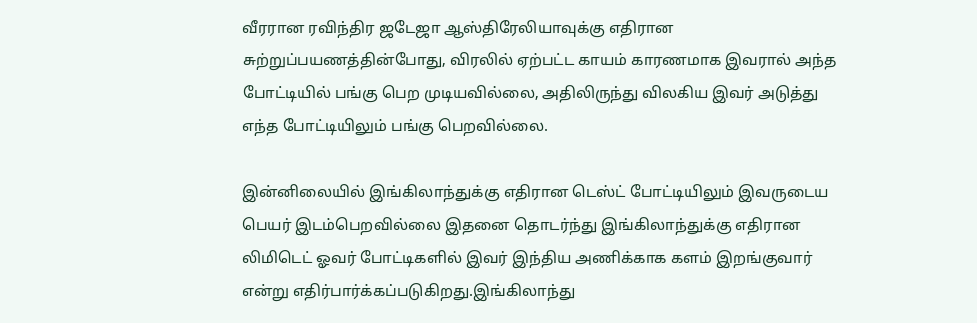வீரரான ரவிந்திர ஜடேஜா ஆஸ்திரேலியாவுக்கு எதிரான சுற்றுப்பயணத்தின்போது, விரலில் ஏற்பட்ட காயம் காரணமாக இவரால் அந்த போட்டியில் பங்கு பெற முடியவில்லை, அதிலிருந்து விலகிய இவர் அடுத்து எந்த போட்டியிலும் பங்கு பெறவில்லை.

இன்னிலையில் இங்கிலாந்துக்கு எதிரான டெஸ்ட் போட்டியிலும் இவருடைய பெயர் இடம்பெறவில்லை இதனை தொடர்ந்து இங்கிலாந்துக்கு எதிரான லிமிடெட் ஓவர் போட்டிகளில் இவர் இந்திய அணிக்காக களம் இறங்குவார் என்று எதிர்பார்க்கப்படுகிறது.இங்கிலாந்து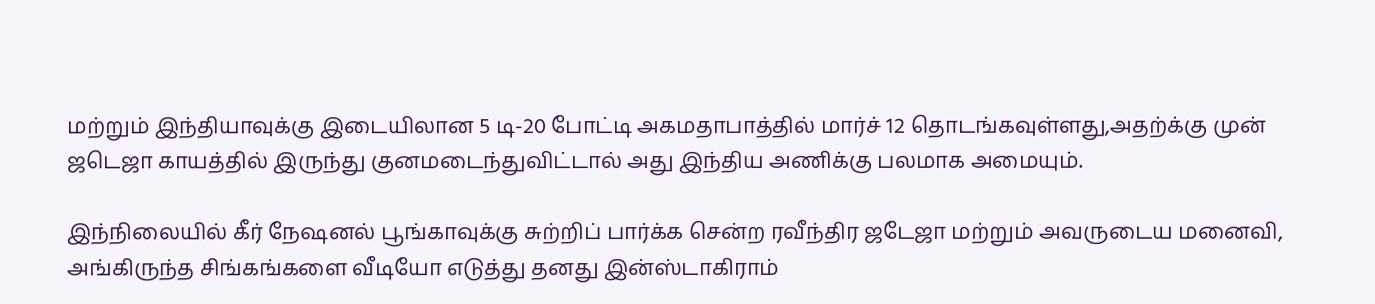மற்றும் இந்தியாவுக்கு இடையிலான 5 டி-20 போட்டி அகமதாபாத்தில் மார்ச் 12 தொடங்கவுள்ளது,அதற்க்கு முன் ஜடெஜா காயத்தில் இருந்து குனமடைந்துவிட்டால் அது இந்திய அணிக்கு பலமாக அமையும்.

இந்நிலையில் கீர் நேஷனல் பூங்காவுக்கு சுற்றிப் பார்க்க சென்ற ரவீந்திர ஜடேஜா மற்றும் அவருடைய மனைவி, அங்கிருந்த சிங்கங்களை வீடியோ எடுத்து தனது இன்ஸ்டாகிராம்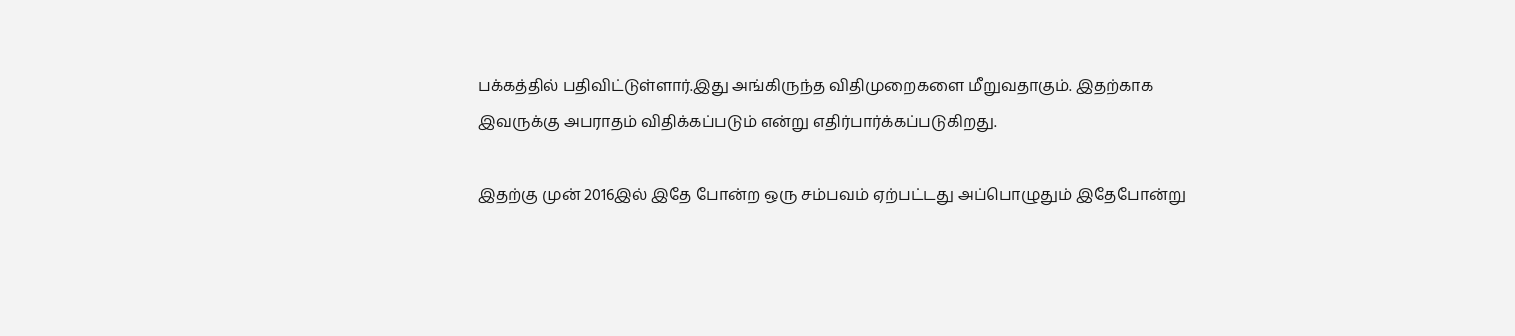பக்கத்தில் பதிவிட்டுள்ளார்.இது அங்கிருந்த விதிமுறைகளை மீறுவதாகும். இதற்காக இவருக்கு அபராதம் விதிக்கப்படும் என்று எதிர்பார்க்கப்படுகிறது.

இதற்கு முன் 2016இல் இதே போன்ற ஒரு சம்பவம் ஏற்பட்டது அப்பொழுதும் இதேபோன்று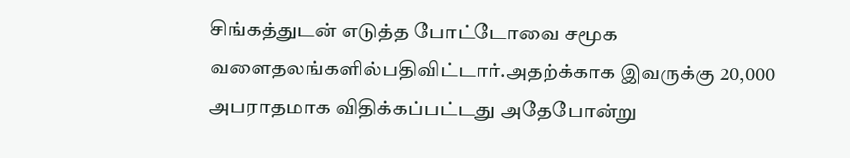சிங்கத்துடன் எடுத்த போட்டோவை சமூக வளைதலங்களில்பதிவிட்டார்.அதற்க்காக இவருக்கு 20,000 அபராதமாக விதிக்கப்பட்டது அதேபோன்று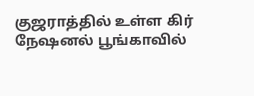குஜராத்தில் உள்ள கிர் நேஷனல் பூங்காவில்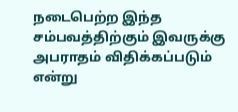நடைபெற்ற இந்த சம்பவத்திற்கும் இவருக்கு அபராதம் விதிக்கப்படும் என்று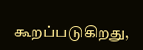கூறப்படுகிறது,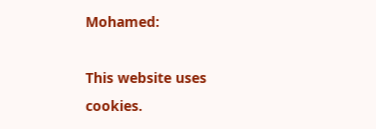Mohamed:

This website uses cookies.